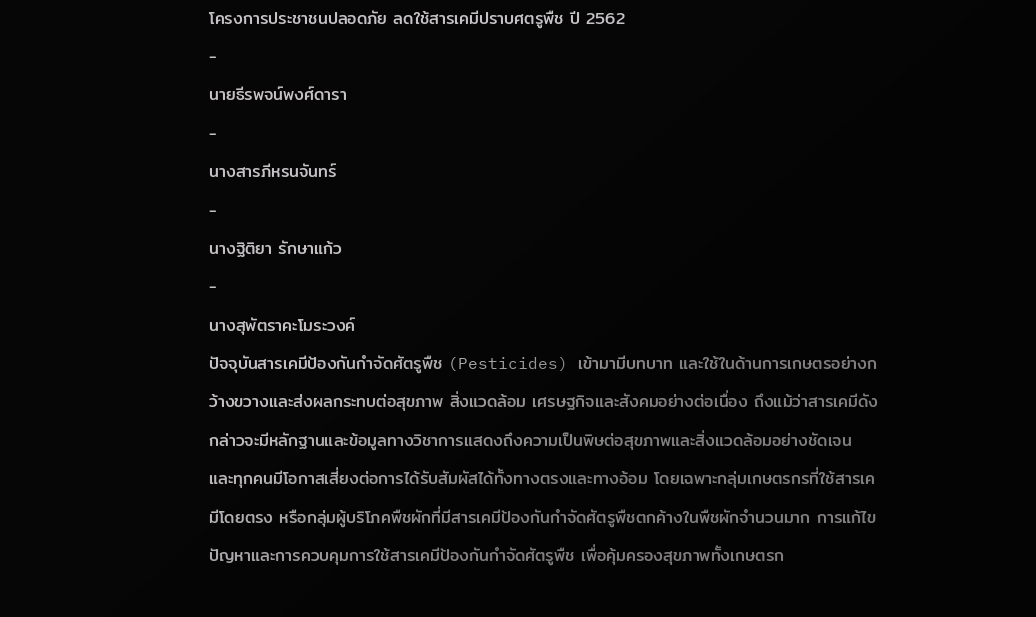โครงการประชาชนปลอดภัย ลดใช้สารเคมีปราบศตรูพืช ปี 2562
-
นายธีรพจน์พงศ์ดารา
-
นางสารภีหรนจันทร์
-
นางฐิติยา รักษาแก้ว
-
นางสุพัตราคะโมระวงค์
ปัจจุบันสารเคมีป้องกันกำจัดศัตรูพืช (Pesticides) เข้ามามีบทบาท และใช้ในด้านการเกษตรอย่างกว้างขวางและส่งผลกระทบต่อสุขภาพ สิ่งแวดล้อม เศรษฐกิจและสังคมอย่างต่อเนื่อง ถึงแม้ว่าสารเคมีดังกล่าวจะมีหลักฐานและข้อมูลทางวิชาการแสดงถึงความเป็นพิษต่อสุขภาพและสิ่งแวดล้อมอย่างชัดเจน และทุกคนมีโอกาสเสี่ยงต่อการได้รับสัมผัสได้ทั้งทางตรงและทางอ้อม โดยเฉพาะกลุ่มเกษตรกรที่ใช้สารเคมีโดยตรง หรือกลุ่มผู้บริโภคพืชผักที่มีสารเคมีป้องกันกำจัดศัตรูพืชตกค้างในพืชผักจำนวนมาก การแก้ไขปัญหาและการควบคุมการใช้สารเคมีป้องกันกำจัดศัตรูพืช เพื่อคุ้มครองสุขภาพทั้งเกษตรก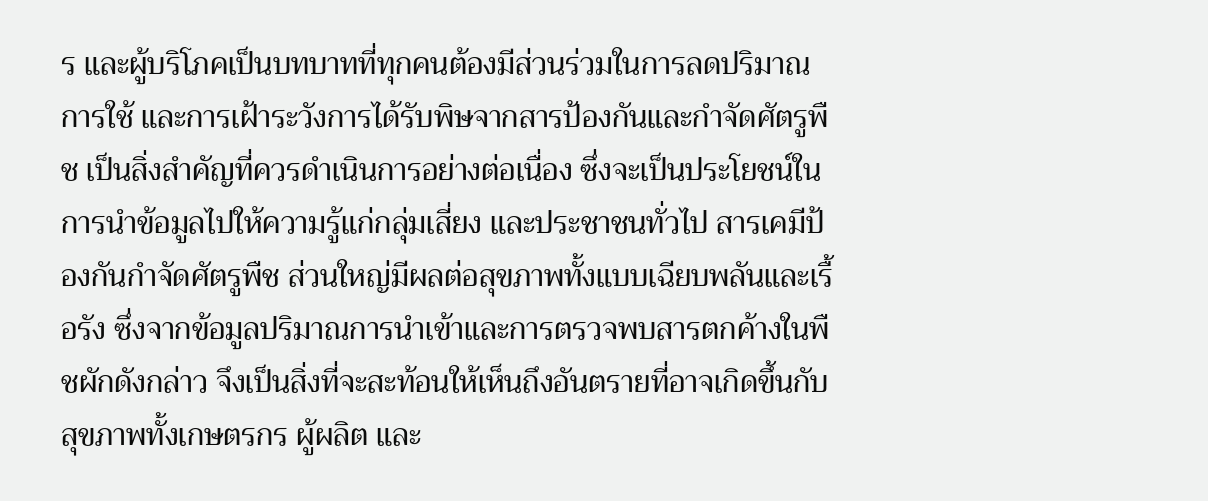ร และผู้บริโภคเป็นบทบาทที่ทุกคนต้องมีส่วนร่วมในการลดปริมาณการใช้ และการเฝ้าระวังการได้รับพิษจากสารป้องกันและกำจัดศัตรูพืช เป็นสิ่งสำคัญที่ควรดำเนินการอย่างต่อเนื่อง ซึ่งจะเป็นประโยชน์ในการนำข้อมูลไปให้ความรู้แก่กลุ่มเสี่ยง และประชาชนทั่วไป สารเคมีป้องกันกำจัดศัตรูพืช ส่วนใหญ่มีผลต่อสุขภาพทั้งแบบเฉียบพลันและเรื้อรัง ซึ่งจากข้อมูลปริมาณการนำเข้าและการตรวจพบสารตกค้างในพืชผักดังกล่าว จึงเป็นสิ่งที่จะสะท้อนให้เห็นถึงอันตรายที่อาจเกิดขึ้นกับสุขภาพทั้งเกษตรกร ผู้ผลิต และ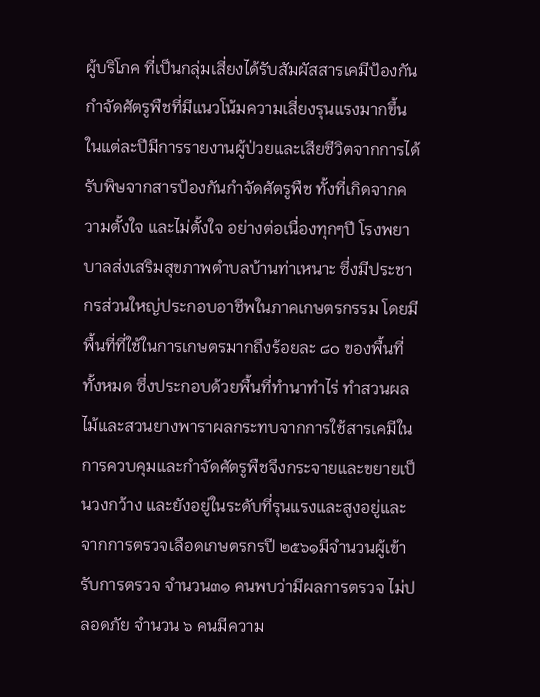ผู้บริโภค ที่เป็นกลุ่มเสี่ยงได้รับสัมผัสสารเคมีป้องกันกำจัดศัตรูพืชที่มีแนวโน้มความเสี่ยงรุนแรงมากขึ้น ในแต่ละปีมีการรายงานผู้ป่วยและเสียชีวิตจากการได้รับพิษจากสารป้องกันกำจัดศัตรูพืช ทั้งที่เกิดจากความตั้งใจ และไม่ตั้งใจ อย่างต่อเนื่องทุกๆปี โรงพยาบาลส่งเสริมสุขภาพตำบลบ้านท่าเหนาะ ซึ่งมีประชากรส่วนใหญ่ประกอบอาชีพในภาคเกษตรกรรม โดยมีพื้นที่ที่ใช้ในการเกษตรมากถึงร้อยละ ๘๐ ของพื้นที่ทั้งหมด ซึ่งประกอบด้วยพื้นที่ทำนาทำไร่ ทำสวนผลไม้และสวนยางพาราผลกระทบจากการใช้สารเคมีในการควบคุมและกำจัดศัตรูพืชจึงกระจายและขยายเป็นวงกว้าง และยังอยู่ในระดับที่รุนแรงและสูงอยู่และจากการตรวจเลือดเกษตรกรปี ๒๕๖๑มีจำนวนผู้เข้ารับการตรวจ จำนวน๓๑ คนพบว่ามีผลการตรวจ ไม่ปลอดภัย จำนวน ๖ คนมีความ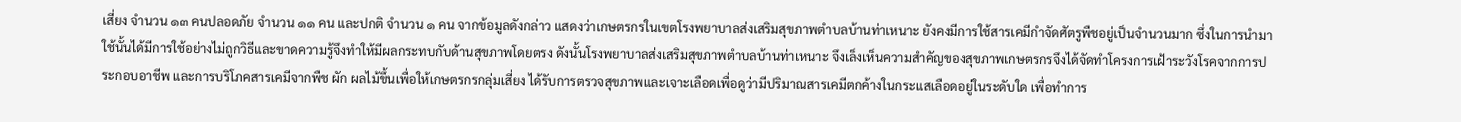เสี่ยง จำนวน ๑๓ คนปลอดภัย จำนวน ๑๑ คน และปกติ จำนวน ๑ คน จากข้อมูลดังกล่าว แสดงว่าเกษตรกรในเขตโรงพยาบาลส่งเสริมสุขภาพตำบลบ้านท่าเหนาะ ยังคงมีการใช้สารเคมีกำจัดศัตรูพืชอยู่เป็นจำนวนมาก ซึ่งในการนำมาใช้นั้นได้มีการใช้อย่างไม่ถูกวิธีและขาดความรู้จึงทำให้มีผลกระทบกับด้านสุขภาพโดยตรง ดังนั้นโรงพยาบาลส่งเสริมสุขภาพตำบลบ้านท่าเหนาะ จึงเล็งเห็นความสำคัญของสุขภาพเกษตรกรจึงได้จัดทำโครงการเฝ้าระวังโรคจากการประกอบอาชีพ และการบริโภคสารเคมีจากพืช ผัก ผลไม้ขึ้นเพื่อให้เกษตรกรกลุ่มเสี่ยง ได้รับการตรวจสุขภาพและเจาะเลือดเพื่อดูว่ามีปริมาณสารเคมีตกค้างในกระแสเลือดอยู่ในระดับใด เพื่อทำการ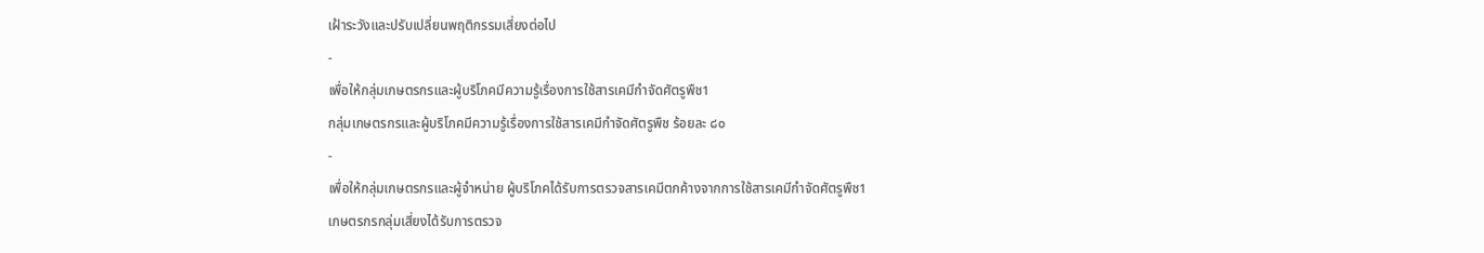เฝ้าระวังและปรับเปลี่ยนพฤติกรรมเสี่ยงต่อไป
-
เพื่อให้กลุ่มเกษตรกรและผู้บริโภคมีความรู้เรื่องการใช้สารเคมีกำจัดศัตรูพืช1
กลุ่มเกษตรกรและผู้บริโภคมีความรู้เรื่องการใช้สารเคมีกำจัดศัตรูพืช ร้อยละ ๘๐
-
เพื่อให้กลุ่มเกษตรกรและผู้จำหน่าย ผู้บริโภคได้รับการตรวจสารเคมีตกค้างจากการใช้สารเคมีกำจัดศัตรูพืช1
เกษตรกรกลุ่มเสี่ยงได้รับการตรวจ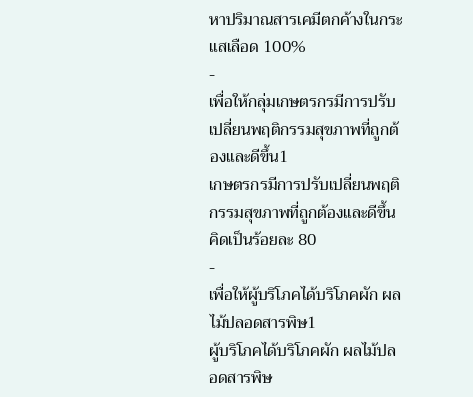หาปริมาณสารเคมีตกค้างในกระแสเลือด 100%
-
เพื่อให้กลุ่มเกษตรกรมีการปรับเปลี่ยนพฤติกรรมสุขภาพที่ถูกต้องและดีขึ้น1
เกษตรกรมีการปรับเปลี่ยนพฤติกรรมสุขภาพที่ถูกต้องและดีขึ้น คิดเป็นร้อยละ 80
-
เพื่อให้ผู้บริโภคได้บริโภคผัก ผลไม้ปลอดสารพิษ1
ผู้บริโภคได้บริโภคผัก ผลไม้ปลอดสารพิษ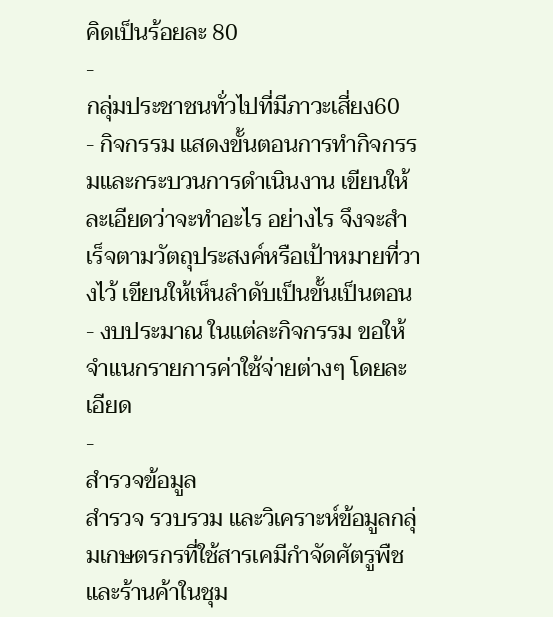คิดเป็นร้อยละ 80
-
กลุ่มประชาชนทั่วไปที่มีภาวะเสี่ยง60
- กิจกรรม แสดงขั้นตอนการทำกิจกรรมและกระบวนการดำเนินงาน เขียนให้ละเอียดว่าจะทำอะไร อย่างไร จึงจะสำเร็จตามวัตถุประสงค์หรือเป้าหมายที่วางไว้ เขียนให้เห็นลำดับเป็นขั้นเป็นตอน
- งบประมาณ ในแต่ละกิจกรรม ขอให้จำแนกรายการค่าใช้จ่ายต่างๆ โดยละเอียด
-
สำรวจข้อมูล
สำรวจ รวบรวม และวิเคราะห์ข้อมูลกลุ่มเกษตรกรที่ใช้สารเคมีกำจัดศัตรูพืชและร้านค้าในชุม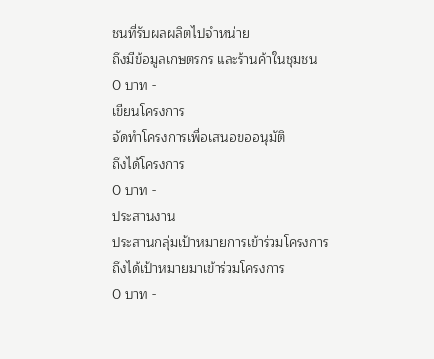ชนที่รับผลผลิตไปจำหน่าย
ถึงมีข้อมูลเกษตรกร และร้านค้าในชุมชน
0 บาท -
เขียนโครงการ
จัดทำโครงการเพื่อเสนอขออนุมัติ
ถึงได้โครงการ
0 บาท -
ประสานงาน
ประสานกลุ่มเป้าหมายการเข้าร่วมโครงการ
ถึงได้เป้าหมายมาเข้าร่วมโครงการ
0 บาท -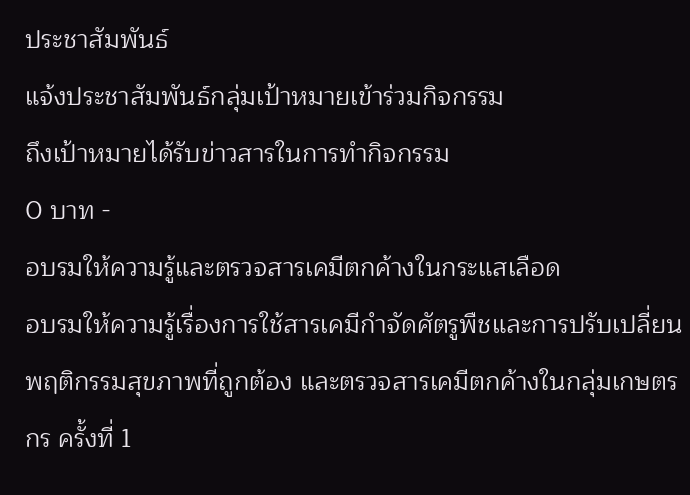ประชาสัมพันธ์
แจ้งประชาสัมพันธ์กลุ่มเป้าหมายเข้าร่วมกิจกรรม
ถึงเป้าหมายได้รับข่าวสารในการทำกิจกรรม
0 บาท -
อบรมให้ความรู้และตรวจสารเคมีตกค้างในกระแสเลือด
อบรมให้ความรู้เรื่องการใช้สารเคมีกำจัดศัตรูพืชและการปรับเปลี่ยนพฤติกรรมสุขภาพที่ถูกต้อง และตรวจสารเคมีตกค้างในกลุ่มเกษตรกร ครั้งที่ 1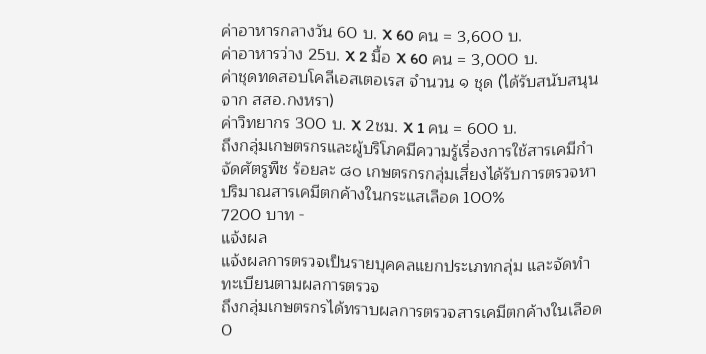ค่าอาหารกลางวัน 60 บ. X 60 คน = 3,600 บ.
ค่าอาหารว่าง 25บ. X 2 มื้อ X 60 คน = 3,000 บ.
ค่าชุดทดสอบโคลีเอสเตอเรส จำนวน ๑ ชุด (ได้รับสนับสนุนจาก สสอ.กงหรา)
ค่าวิทยากร 300 บ. X 2ชม. X 1 คน = 600 บ.
ถึงกลุ่มเกษตรกรและผู้บริโภคมีความรู้เรื่องการใช้สารเคมีกำจัดศัตรูพืช ร้อยละ ๘๐ เกษตรกรกลุ่มเสี่ยงได้รับการตรวจหาปริมาณสารเคมีตกค้างในกระแสเลือด 100%
7200 บาท -
แจ้งผล
แจ้งผลการตรวจเป็นรายบุคคลแยกประเภทกลุ่ม และจัดทำทะเบียนตามผลการตรวจ
ถึงกลุ่มเกษตรกรได้ทราบผลการตรวจสารเคมีตกค้างในเลือด
0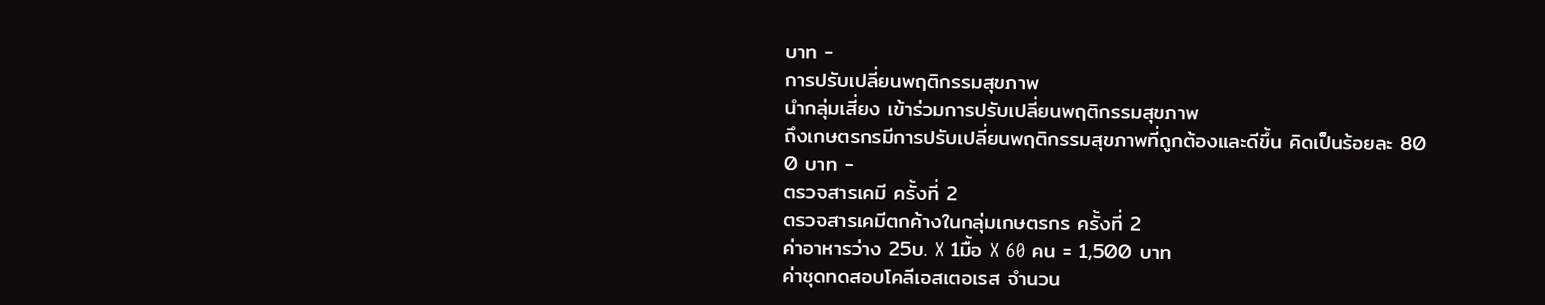บาท -
การปรับเปลี่ยนพฤติกรรมสุขภาพ
นำกลุ่มเสี่ยง เข้าร่วมการปรับเปลี่ยนพฤติกรรมสุขภาพ
ถึงเกษตรกรมีการปรับเปลี่ยนพฤติกรรมสุขภาพที่ถูกต้องและดีขึ้น คิดเป็นร้อยละ 80
0 บาท -
ตรวจสารเคมี ครั้งที่ 2
ตรวจสารเคมีตกค้างในกลุ่มเกษตรกร ครั้งที่ 2
ค่าอาหารว่าง 25บ. X 1มื้อ X 60 คน = 1,500 บาท
ค่าชุดทดสอบโคลีเอสเตอเรส จำนวน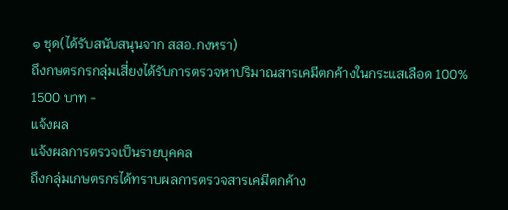๑ ชุด(ได้รับสนับสนุนจาก สสอ.กงหรา)
ถึงกษตรกรกลุ่มเสี่ยงได้รับการตรวจหาปริมาณสารเคมีตกค้างในกระแสเลือด 100%
1500 บาท -
แจ้งผล
แจ้งผลการตรวจเป็นรายบุคคล
ถึงกลุ่มเกษตรกรได้ทราบผลการตรวจสารเคมีตกค้าง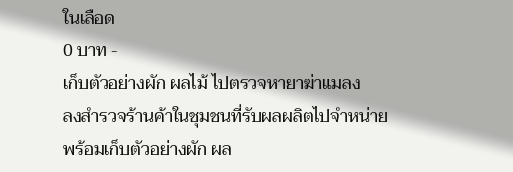ในเลือด
0 บาท -
เก็บตัวอย่างผัก ผลไม้ ไปตรวจหายาฆ่าแมลง
ลงสำรวจร้านค้าในชุมชนที่รับผลผลิตไปจำหน่าย พร้อมเก็บตัวอย่างผัก ผล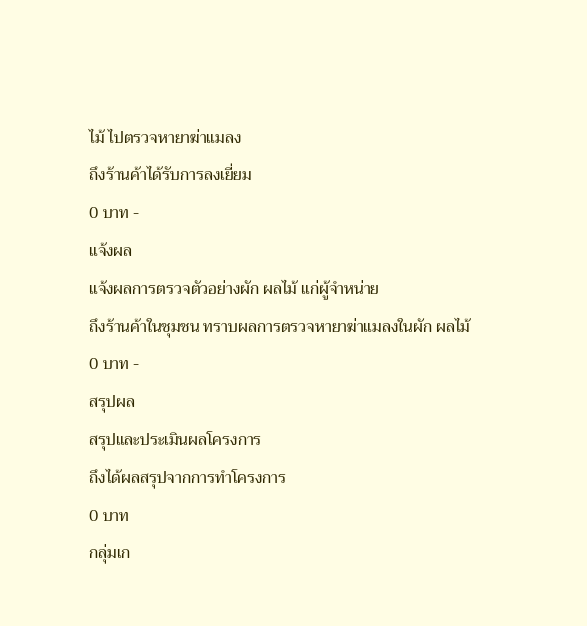ไม้ ไปตรวจหายาฆ่าแมลง
ถึงร้านค้าได้รับการลงเยี่ยม
0 บาท -
แจ้งผล
แจ้งผลการตรวจตัวอย่างผัก ผลไม้ แก่ผู้จำหน่าย
ถึงร้านค้าในชุมชน ทราบผลการตรวจหายาฆ่าแมลงในผัก ผลไม้
0 บาท -
สรุปผล
สรุปและประเมินผลโครงการ
ถึงได้ผลสรุปจากการทำโครงการ
0 บาท
กลุ่มเก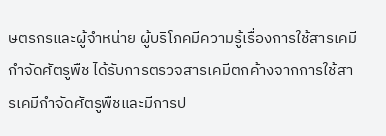ษตรกรและผู้จำหน่าย ผู้บริโภคมีความรู้เรื่องการใช้สารเคมีกำจัดศัตรูพืช ได้รับการตรวจสารเคมีตกค้างจากการใช้สารเคมีกำจัดศัตรูพืชและมีการป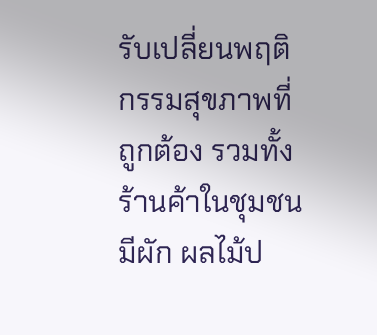รับเปลี่ยนพฤติกรรมสุขภาพที่ถูกต้อง รวมทั้งร้านค้าในชุมชนมีผัก ผลไม้ป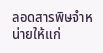ลอดสารพิษจำหน่ายให้แก่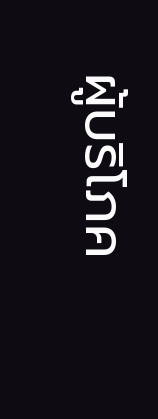ผู้บริโภค